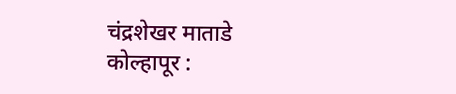चंद्रशेखर माताडे
कोल्हापूर :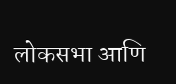लोकसभा आणि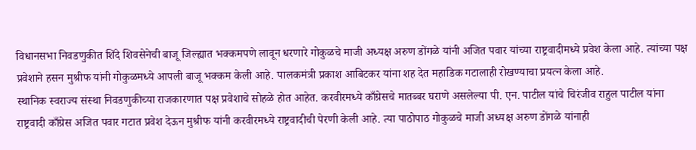विधानसभा निवडणुकीत शिंदे शिवसेनेची बाजू जिल्ह्यात भक्कमपणे लावून धरणारे गोकुळचे माजी अध्यक्ष अरुण डोंगळे यांनी अजित पवार यांच्या राष्ट्रवादीमध्ये प्रवेश केला आहे. त्यांच्या पक्ष प्रवेशाने हसन मुश्रीफ यांनी गोकुळमध्ये आपली बाजू भक्कम केली आहे. पालकमंत्री प्रकाश आबिटकर यांना शह देत महाडिक गटालाही रोखण्याचा प्रयत्न केला आहे.
स्थानिक स्वराज्य संस्था निवडणुकीच्या राजकारणात पक्ष प्रवेशाचे सोहळे होत आहेत. करवीरमध्ये काँग्रेसचे मातब्बर घराणे असलेल्या पी. एन. पाटील यांचे चिरंजीव राहुल पाटील यांना राष्ट्रवादी काँग्रेस अजित पवार गटात प्रवेश देऊन मुश्रीफ यांनी करवीरमध्ये राष्ट्रवादीची पेरणी केली आहे. त्या पाठोपाठ गोकुळचे माजी अध्यक्ष अरुण डोंगळे यांनाही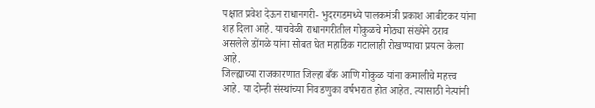पक्षात प्रवेश देऊन राधानगरी- भुदरगडमध्ये पालकमंत्री प्रकाश आबीटकर यांना शह दिला आहे. याचवेळी राधानगरीतील गोकुळचे मोठ्या संख्येने ठराव असलेले डोंगळे यांना सोबत घेत महाडिक गटालाही रोखण्याचा प्रयत्न केला आहे.
जिल्ह्याच्या राजकारणात जिल्हा बँक आणि गोकुळ यांना कमालीचे महत्त्व आहे. या दोन्ही संस्थांच्या निवडणुका वर्षभरात होत आहेत. त्यासाठी नेत्यांनी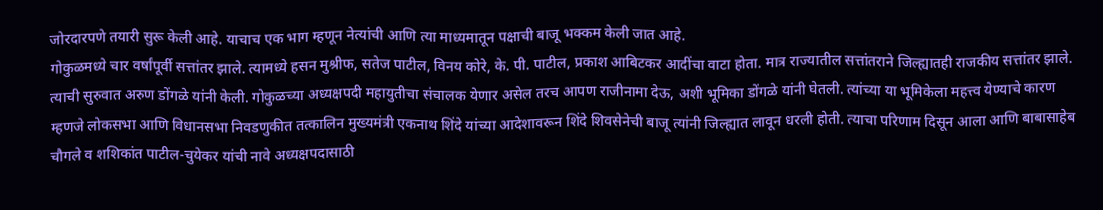जोरदारपणे तयारी सुरू केली आहे. याचाच एक भाग म्हणून नेत्यांची आणि त्या माध्यमातून पक्षाची बाजू भक्कम केली जात आहे.
गोकुळमध्ये चार वर्षांपूर्वी सत्तांतर झाले. त्यामध्ये हसन मुश्रीफ, सतेज पाटील, विनय कोरे, के. पी. पाटील, प्रकाश आबिटकर आदींचा वाटा होता. मात्र राज्यातील सत्तांतराने जिल्ह्यातही राजकीय सत्तांतर झाले. त्याची सुरुवात अरुण डोंगळे यांनी केली. गोकुळच्या अध्यक्षपदी महायुतीचा संचालक येणार असेल तरच आपण राजीनामा देऊ, अशी भूमिका डोंगळे यांनी घेतली. त्यांच्या या भूमिकेला महत्त्व येण्याचे कारण म्हणजे लोकसभा आणि विधानसभा निवडणुकीत तत्कालिन मुख्यमंत्री एकनाथ शिंदे यांच्या आदेशावरून शिंदे शिवसेनेची बाजू त्यांनी जिल्ह्यात लावून धरली होती. त्याचा परिणाम दिसून आला आणि बाबासाहेब चौगले व शशिकांत पाटील-चुयेकर यांची नावे अध्यक्षपदासाठी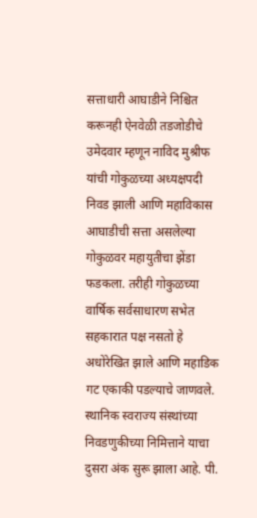सत्ताधारी आघाडीने निश्चित करूनही ऐनवेळी तडजोडीचे उमेदवार म्हणून नाविद मुश्रीफ यांची गोकुळच्या अध्यक्षपदी निवड झाली आणि महाविकास आघाडीची सत्ता असलेल्या गोकुळवर महायुतीचा झेंडा फडकला. तरीही गोकुळच्या वार्षिक सर्वसाधारण सभेत सहकारात पक्ष नसतो हे अधोरेखित झाले आणि महाडिक गट एकाकी पडल्याचे जाणवले.
स्थानिक स्वराज्य संस्थांच्या निवडणुकीच्या निमित्ताने याचा दुसरा अंक सुरू झाला आहे. पी.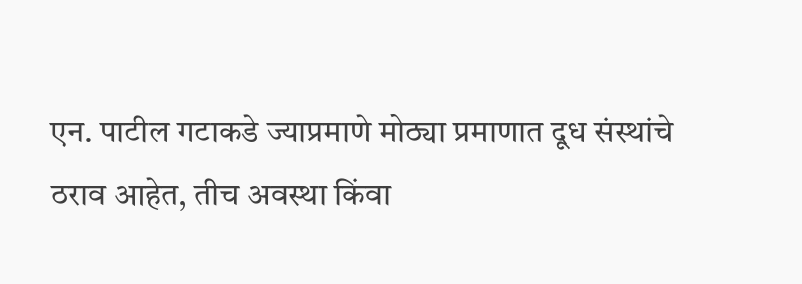एन. पाटील गटाकडे ज्याप्रमाणे मोठ्या प्रमाणात दूध संस्थांचे ठराव आहेत, तीच अवस्था किंवा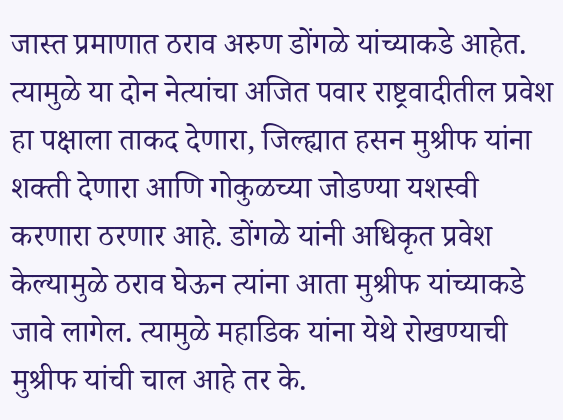जास्त प्रमाणात ठराव अरुण डोंगळे यांच्याकडे आहेत. त्यामुळे या दोन नेत्यांचा अजित पवार राष्ट्रवादीतील प्रवेश हा पक्षाला ताकद देणारा, जिल्ह्यात हसन मुश्रीफ यांना शक्ती देणारा आणि गोकुळच्या जोडण्या यशस्वी करणारा ठरणार आहे. डोंगळे यांनी अधिकृत प्रवेश केल्यामुळे ठराव घेऊन त्यांना आता मुश्रीफ यांच्याकडे जावे लागेल. त्यामुळे महाडिक यांना येथे रोखण्याची मुश्रीफ यांची चाल आहे तर के.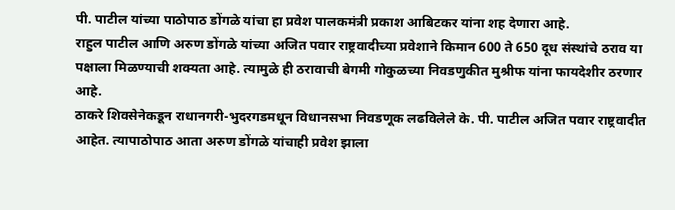पी. पाटील यांच्या पाठोपाठ डोंगळे यांचा हा प्रवेश पालकमंत्री प्रकाश आबिटकर यांना शह देणारा आहे.
राहुल पाटील आणि अरुण डोंगळे यांच्या अजित पवार राष्ट्रवादीच्या प्रवेशाने किमान 600 ते 650 दूध संस्थांचे ठराव या पक्षाला मिळण्याची शक्यता आहे. त्यामुळे ही ठरावाची बेगमी गोकुळच्या निवडणुकीत मुश्रीफ यांना फायदेशीर ठरणार आहे.
ठाकरे शिवसेनेकडून राधानगरी-भुदरगडमधून विधानसभा निवडणूक लढविलेले के. पी. पाटील अजित पवार राष्ट्रवादीत आहेत. त्यापाठोपाठ आता अरुण डोंगळे यांचाही प्रवेश झाला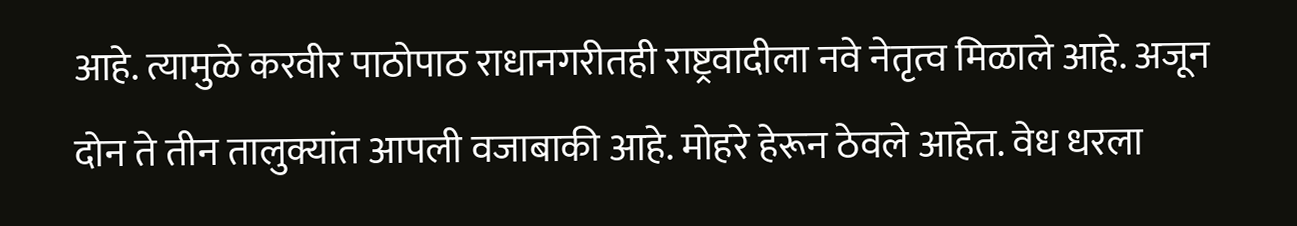आहे. त्यामुळे करवीर पाठोपाठ राधानगरीतही राष्ट्रवादीला नवे नेतृत्व मिळाले आहे. अजून दोन ते तीन तालुक्यांत आपली वजाबाकी आहे. मोहरे हेरून ठेवले आहेत. वेध धरला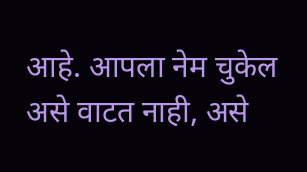आहे. आपला नेम चुकेल असे वाटत नाही, असे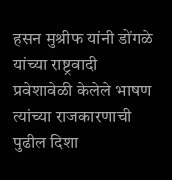हसन मुश्रीफ यांनी डोंगळे यांच्या राष्ट्रवादी प्रवेशावेळी केलेले भाषण त्यांच्या राजकारणाची पुढील दिशा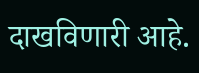दाखविणारी आहे.